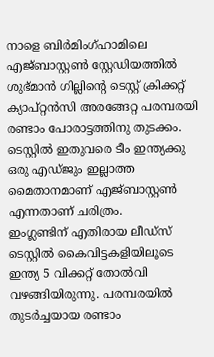നാളെ ബിർമിംഗ്ഹാമിലെ എജ്ബാസ്റ്റൺ സ്റ്റേഡിയത്തിൽ ശുഭ്മാൻ ഗില്ലിൻ്റെ ടെസ്റ്റ് ക്രിക്കറ്റ് ക്യാപ്റ്റൻസി അരങ്ങേറ്റ പരമ്പരയി രണ്ടാം പോരാട്ടത്തിനു തുടക്കം. ടെസ്റ്റിൽ ഇതുവരെ ടീം ഇന്ത്യക്കു ഒരു എഡ്ജും ഇല്ലാത്ത മൈതാനമാണ് എജ്ബാസ്റ്റൺ എന്നതാണ് ചരിത്രം.
ഇംഗ്ലണ്ടിന് എതിരായ ലീഡ്സ് ടെസ്റ്റിൽ കൈവിട്ടകളിയിലൂടെ ഇന്ത്യ 5 വിക്കറ്റ് തോൽവി വഴങ്ങിയിരുന്നു. പരമ്പരയിൽ തുടർച്ചയായ രണ്ടാം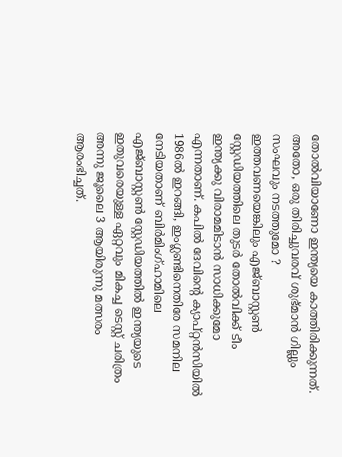തോൽവിയാണോ ഇന്ത്യയെ കാത്തിരിക്കുന്നത്. അതോ, ഒരു തിരിച്ചുവരവ് ശുഭ്മാൻ ഗില്ലും സംഘവും നടത്തുമോ ?
ഇത്തവണയെങ്കിലും എജ്ബാസ്റ്റൺ സ്റ്റേഡിയത്തിലെ തുടർ തോൽവിക്ക് ടീം ഇന്ത്യക്കു വിരാമമിടാൻ സാധിക്കുമോ എന്നതാണ്. കപിൽ ദേവിൻ്റെ ക്യാപ്റ്റൻസിയിൽ 1986ൽ ഇറങ്ങി, ഇംഗ്ലണ്ടിനെതിരേ സമനില നേടിയതാണ് ബിർമിംഗ്ഹാമിലെ എജ്ബാസ്റ്റൺ സ്റ്റേഡിയത്തിൽ ഇന്ത്യയുടെ ഇതുവരെയുള്ള ഏറ്റവും മികച്ച ടെസ്റ്റ് ചരിത്രം അന്നു ജൂലൈ 3 ആയിരുന്നു മത്സരം ആരംഭിച്ചത്.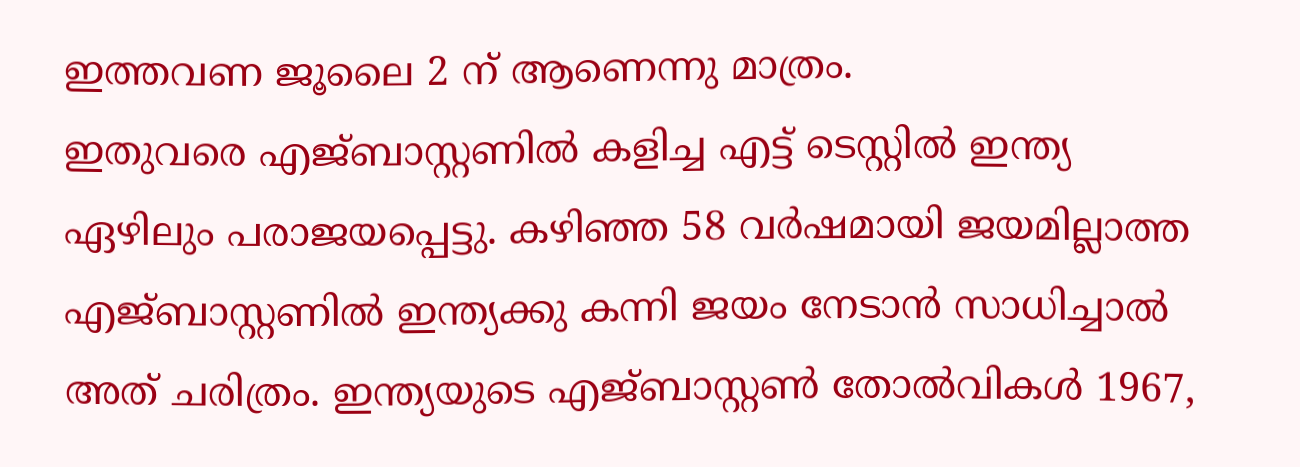ഇത്തവണ ജൂലൈ 2 ന് ആണെന്നു മാത്രം.
ഇതുവരെ എജ്ബാസ്റ്റണിൽ കളിച്ച എട്ട് ടെസ്റ്റിൽ ഇന്ത്യ ഏഴിലും പരാജയപ്പെട്ടു. കഴിഞ്ഞ 58 വർഷമായി ജയമില്ലാത്ത എജ്ബാസ്റ്റണിൽ ഇന്ത്യക്കു കന്നി ജയം നേടാൻ സാധിച്ചാൽ അത് ചരിത്രം. ഇന്ത്യയുടെ എജ്ബാസ്റ്റൺ തോൽവികൾ 1967,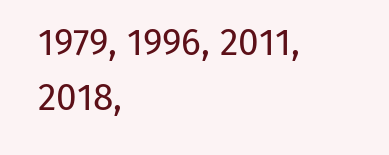1979, 1996, 2011, 2018,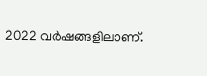2022 വർഷങ്ങളിലാണ്.